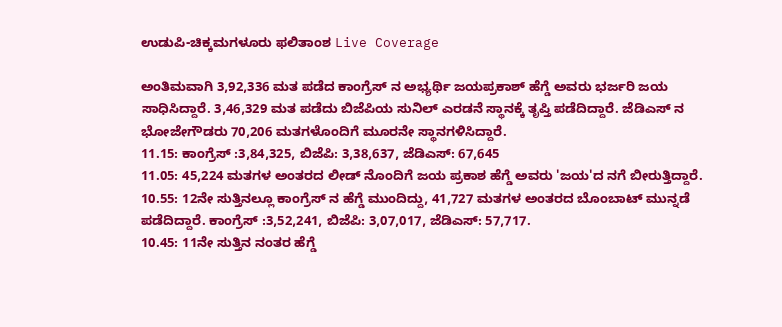ಉಡುಪಿ-ಚಿಕ್ಕಮಗಳೂರು ಫಲಿತಾಂಶ Live Coverage

ಅಂತಿಮವಾಗಿ 3,92,336 ಮತ ಪಡೆದ ಕಾಂಗ್ರೆಸ್ ನ ಅಭ್ಯರ್ಥಿ ಜಯಪ್ರಕಾಶ್ ಹೆಗ್ಡೆ ಅವರು ಭರ್ಜರಿ ಜಯ ಸಾಧಿಸಿದ್ದಾರೆ. 3,46,329 ಮತ ಪಡೆದು ಬಿಜೆಪಿಯ ಸುನಿಲ್ ಎರಡನೆ ಸ್ಥಾನಕ್ಕೆ ತೃಪ್ತಿ ಪಡೆದಿದ್ದಾರೆ. ಜೆಡಿಎಸ್ ನ ಭೋಜೇಗೌಡರು 70,206 ಮತಗಳೊಂದಿಗೆ ಮೂರನೇ ಸ್ಥಾನಗಳಿಸಿದ್ದಾರೆ.
11.15: ಕಾಂಗ್ರೆಸ್ :3,84,325, ಬಿಜೆಪಿ: 3,38,637, ಜೆಡಿಎಸ್: 67,645
11.05: 45,224 ಮತಗಳ ಅಂತರದ ಲೀಡ್ ನೊಂದಿಗೆ ಜಯ ಪ್ರಕಾಶ ಹೆಗ್ಡೆ ಅವರು 'ಜಯ'ದ ನಗೆ ಬೀರುತ್ತಿದ್ದಾರೆ.
10.55: 12ನೇ ಸುತ್ತಿನಲ್ಲೂ ಕಾಂಗ್ರೆಸ್ ನ ಹೆಗ್ಡೆ ಮುಂದಿದ್ದು, 41,727 ಮತಗಳ ಅಂತರದ ಬೊಂಬಾಟ್ ಮುನ್ನಡೆ ಪಡೆದಿದ್ದಾರೆ. ಕಾಂಗ್ರೆಸ್ :3,52,241, ಬಿಜೆಪಿ: 3,07,017, ಜೆಡಿಎಸ್: 57,717.
10.45: 11ನೇ ಸುತ್ತಿನ ನಂತರ ಹೆಗ್ಡೆ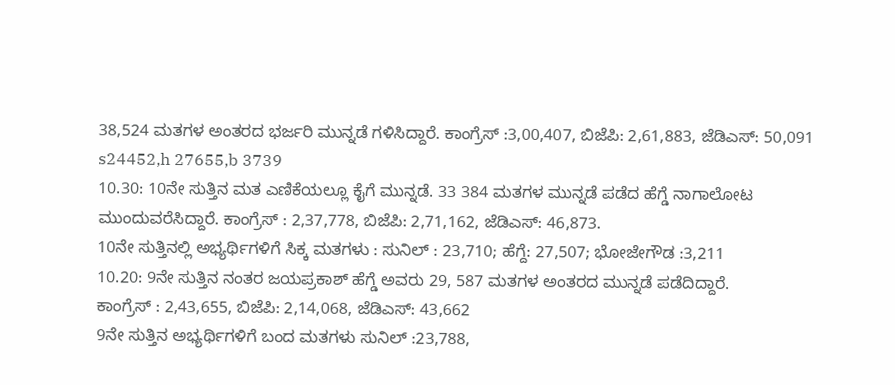38,524 ಮತಗಳ ಅಂತರದ ಭರ್ಜರಿ ಮುನ್ನಡೆ ಗಳಿಸಿದ್ದಾರೆ. ಕಾಂಗ್ರೆಸ್ :3,00,407, ಬಿಜೆಪಿ: 2,61,883, ಜೆಡಿಎಸ್: 50,091
s24452,h 27655,b 3739
10.30: 10ನೇ ಸುತ್ತಿನ ಮತ ಎಣಿಕೆಯಲ್ಲೂ ಕೈಗೆ ಮುನ್ನಡೆ. 33 384 ಮತಗಳ ಮುನ್ನಡೆ ಪಡೆದ ಹೆಗ್ಡೆ ನಾಗಾಲೋಟ ಮುಂದುವರೆಸಿದ್ದಾರೆ. ಕಾಂಗ್ರೆಸ್ : 2,37,778, ಬಿಜೆಪಿ: 2,71,162, ಜೆಡಿಎಸ್: 46,873.
10ನೇ ಸುತ್ತಿನಲ್ಲಿ ಅಭ್ಯರ್ಥಿಗಳಿಗೆ ಸಿಕ್ಕ ಮತಗಳು : ಸುನಿಲ್ : 23,710; ಹೆಗ್ದೆ: 27,507; ಭೋಜೇಗೌಡ :3,211
10.20: 9ನೇ ಸುತ್ತಿನ ನಂತರ ಜಯಪ್ರಕಾಶ್ ಹೆಗ್ಡೆ ಅವರು 29, 587 ಮತಗಳ ಅಂತರದ ಮುನ್ನಡೆ ಪಡೆದಿದ್ದಾರೆ.
ಕಾಂಗ್ರೆಸ್ : 2,43,655, ಬಿಜೆಪಿ: 2,14,068, ಜೆಡಿಎಸ್: 43,662
9ನೇ ಸುತ್ತಿನ ಅಭ್ಯರ್ಥಿಗಳಿಗೆ ಬಂದ ಮತಗಳು ಸುನಿಲ್ :23,788,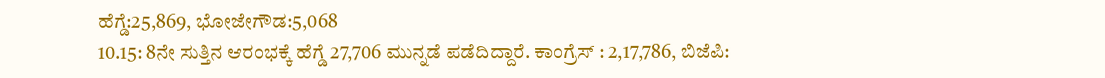ಹೆಗ್ಡೆ:25,869, ಭೋಜೇಗೌಡ:5,068
10.15: 8ನೇ ಸುತ್ತಿನ ಆರಂಭಕ್ಕೆ ಹೆಗ್ಡೆ 27,706 ಮುನ್ನಡೆ ಪಡೆದಿದ್ದಾರೆ. ಕಾಂಗ್ರೆಸ್ : 2,17,786, ಬಿಜೆಪಿ: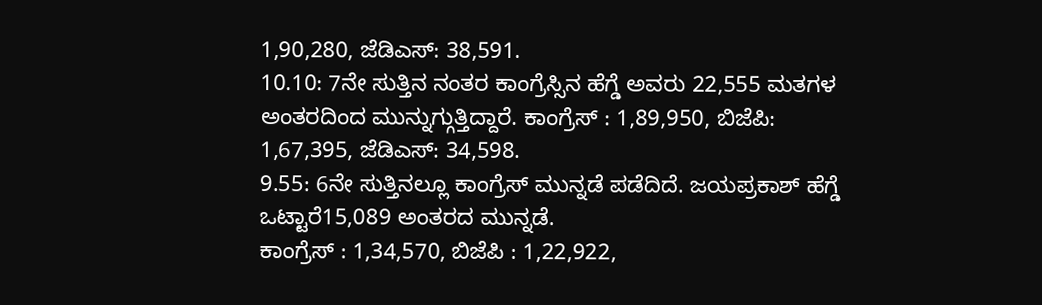1,90,280, ಜೆಡಿಎಸ್: 38,591.
10.10: 7ನೇ ಸುತ್ತಿನ ನಂತರ ಕಾಂಗ್ರೆಸ್ಸಿನ ಹೆಗ್ಡೆ ಅವರು 22,555 ಮತಗಳ ಅಂತರದಿಂದ ಮುನ್ನುಗ್ಗುತ್ತಿದ್ದಾರೆ. ಕಾಂಗ್ರೆಸ್ : 1,89,950, ಬಿಜೆಪಿ: 1,67,395, ಜೆಡಿಎಸ್: 34,598.
9.55: 6ನೇ ಸುತ್ತಿನಲ್ಲೂ ಕಾಂಗ್ರೆಸ್ ಮುನ್ನಡೆ ಪಡೆದಿದೆ. ಜಯಪ್ರಕಾಶ್ ಹೆಗ್ಡೆ ಒಟ್ಟಾರೆ15,089 ಅಂತರದ ಮುನ್ನಡೆ.
ಕಾಂಗ್ರೆಸ್ : 1,34,570, ಬಿಜೆಪಿ : 1,22,922,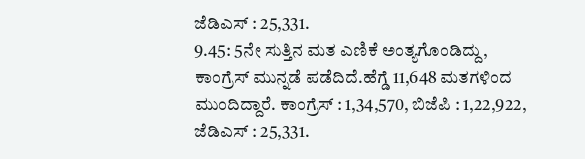ಜೆಡಿಎಸ್ : 25,331.
9.45: 5ನೇ ಸುತ್ತಿನ ಮತ ಎಣಿಕೆ ಅಂತ್ಯಗೊಂಡಿದ್ದು, ಕಾಂಗ್ರೆಸ್ ಮುನ್ನಡೆ ಪಡೆದಿದೆ.ಹೆಗ್ಡೆ 11,648 ಮತಗಳಿಂದ ಮುಂದಿದ್ದಾರೆ. ಕಾಂಗ್ರೆಸ್ : 1,34,570, ಬಿಜೆಪಿ : 1,22,922, ಜೆಡಿಎಸ್ : 25,331.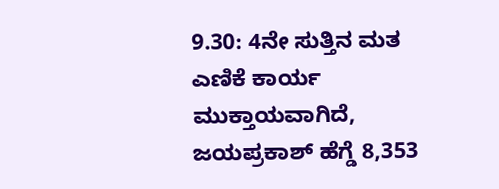9.30: 4ನೇ ಸುತ್ತಿನ ಮತ ಎಣಿಕೆ ಕಾರ್ಯ ಮುಕ್ತಾಯವಾಗಿದೆ, ಜಯಪ್ರಕಾಶ್ ಹೆಗ್ಡೆ 8,353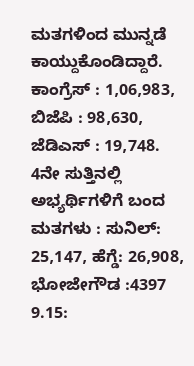ಮತಗಳಿಂದ ಮುನ್ನಡೆ ಕಾಯ್ದುಕೊಂಡಿದ್ದಾರೆ. ಕಾಂಗ್ರೆಸ್ : 1,06,983, ಬಿಜೆಪಿ : 98,630, ಜೆಡಿಎಸ್ : 19,748.
4ನೇ ಸುತ್ತಿನಲ್ಲಿ ಅಭ್ಯರ್ಥಿಗಳಿಗೆ ಬಂದ ಮತಗಳು : ಸುನಿಲ್: 25,147, ಹೆಗ್ಡೆ: 26,908, ಭೋಜೇಗೌಡ :4397
9.15: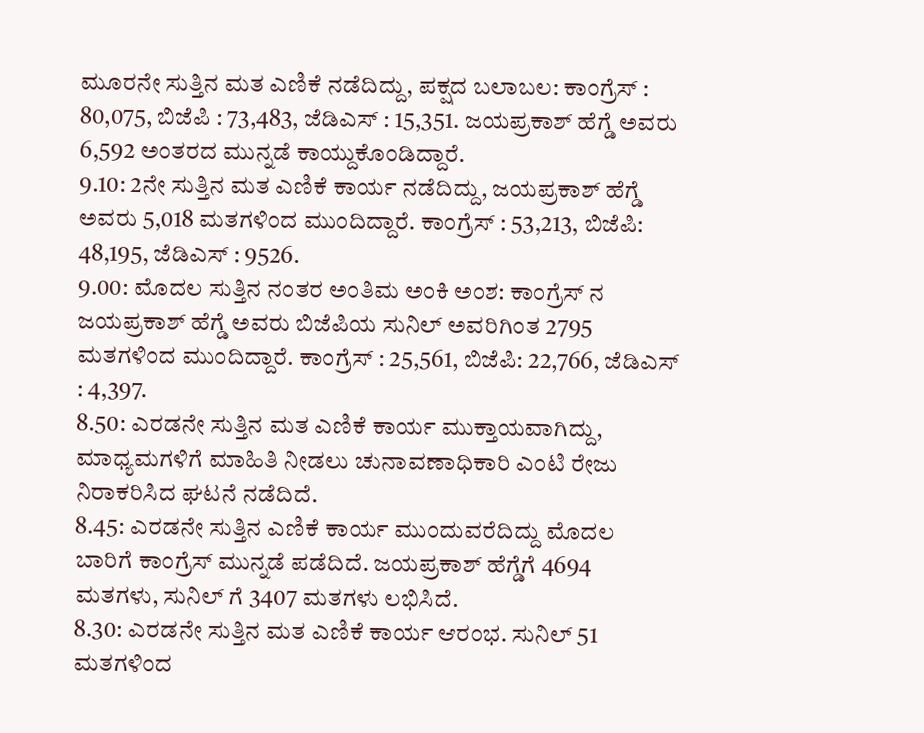ಮೂರನೇ ಸುತ್ತಿನ ಮತ ಎಣಿಕೆ ನಡೆದಿದ್ದು, ಪಕ್ಷದ ಬಲಾಬಲ: ಕಾಂಗ್ರೆಸ್ : 80,075, ಬಿಜೆಪಿ : 73,483, ಜೆಡಿಎಸ್ : 15,351. ಜಯಪ್ರಕಾಶ್ ಹೆಗ್ಡೆ ಅವರು 6,592 ಅಂತರದ ಮುನ್ನಡೆ ಕಾಯ್ದುಕೊಂಡಿದ್ದಾರೆ.
9.10: 2ನೇ ಸುತ್ತಿನ ಮತ ಎಣಿಕೆ ಕಾರ್ಯ ನಡೆದಿದ್ದು, ಜಯಪ್ರಕಾಶ್ ಹೆಗ್ಡೆ ಅವರು 5,018 ಮತಗಳಿಂದ ಮುಂದಿದ್ದಾರೆ. ಕಾಂಗ್ರೆಸ್ : 53,213, ಬಿಜೆಪಿ: 48,195, ಜೆಡಿಎಸ್ : 9526.
9.00: ಮೊದಲ ಸುತ್ತಿನ ನಂತರ ಅಂತಿಮ ಅಂಕಿ ಅಂಶ: ಕಾಂಗ್ರೆಸ್ ನ ಜಯಪ್ರಕಾಶ್ ಹೆಗ್ಡೆ ಅವರು ಬಿಜೆಪಿಯ ಸುನಿಲ್ ಅವರಿಗಿಂತ 2795 ಮತಗಳಿಂದ ಮುಂದಿದ್ದಾರೆ. ಕಾಂಗ್ರೆಸ್ : 25,561, ಬಿಜೆಪಿ: 22,766, ಜೆಡಿಎಸ್ : 4,397.
8.50: ಎರಡನೇ ಸುತ್ತಿನ ಮತ ಎಣಿಕೆ ಕಾರ್ಯ ಮುಕ್ತಾಯವಾಗಿದ್ದು, ಮಾಧ್ಯಮಗಳಿಗೆ ಮಾಹಿತಿ ನೀಡಲು ಚುನಾವಣಾಧಿಕಾರಿ ಎಂಟಿ ರೇಜು ನಿರಾಕರಿಸಿದ ಘಟನೆ ನಡೆದಿದೆ.
8.45: ಎರಡನೇ ಸುತ್ತಿನ ಎಣಿಕೆ ಕಾರ್ಯ ಮುಂದುವರೆದಿದ್ದು ಮೊದಲ ಬಾರಿಗೆ ಕಾಂಗ್ರೆಸ್ ಮುನ್ನಡೆ ಪಡೆದಿದೆ. ಜಯಪ್ರಕಾಶ್ ಹೆಗ್ಡೆಗೆ 4694 ಮತಗಳು, ಸುನಿಲ್ ಗೆ 3407 ಮತಗಳು ಲಭಿಸಿದೆ.
8.30: ಎರಡನೇ ಸುತ್ತಿನ ಮತ ಎಣಿಕೆ ಕಾರ್ಯ ಆರಂಭ. ಸುನಿಲ್ 51 ಮತಗಳಿಂದ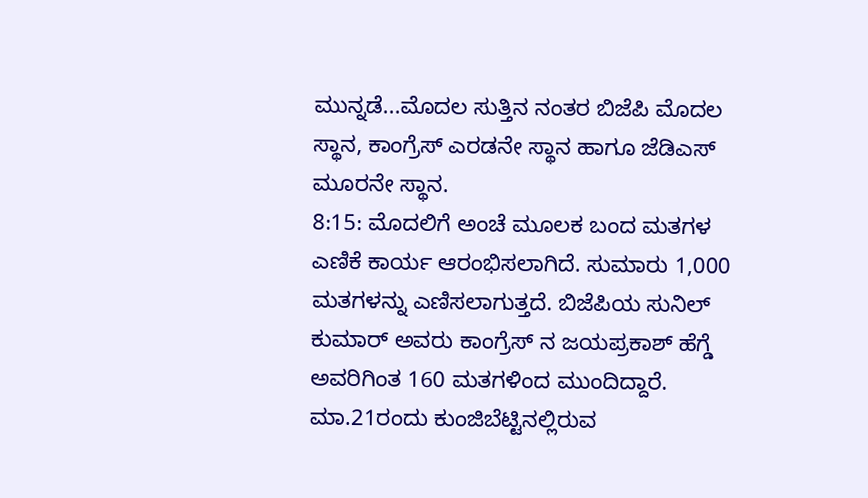ಮುನ್ನಡೆ...ಮೊದಲ ಸುತ್ತಿನ ನಂತರ ಬಿಜೆಪಿ ಮೊದಲ ಸ್ಥಾನ, ಕಾಂಗ್ರೆಸ್ ಎರಡನೇ ಸ್ಥಾನ ಹಾಗೂ ಜೆಡಿಎಸ್ ಮೂರನೇ ಸ್ಥಾನ.
8:15: ಮೊದಲಿಗೆ ಅಂಚೆ ಮೂಲಕ ಬಂದ ಮತಗಳ ಎಣಿಕೆ ಕಾರ್ಯ ಆರಂಭಿಸಲಾಗಿದೆ. ಸುಮಾರು 1,000 ಮತಗಳನ್ನು ಎಣಿಸಲಾಗುತ್ತದೆ. ಬಿಜೆಪಿಯ ಸುನಿಲ್ ಕುಮಾರ್ ಅವರು ಕಾಂಗ್ರೆಸ್ ನ ಜಯಪ್ರಕಾಶ್ ಹೆಗ್ಡೆ ಅವರಿಗಿಂತ 160 ಮತಗಳಿಂದ ಮುಂದಿದ್ದಾರೆ.
ಮಾ.21ರಂದು ಕುಂಜಿಬೆಟ್ಟಿನಲ್ಲಿರುವ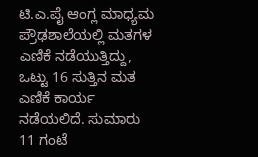ಟಿ.ಎ.ಪೈ ಆಂಗ್ಲ ಮಾಧ್ಯಮ ಪ್ರೌಢಶಾಲೆಯಲ್ಲಿ ಮತಗಳ ಎಣಿಕೆ ನಡೆಯುತ್ತಿದ್ದು, ಒಟ್ಟು 16 ಸುತ್ತಿನ ಮತ ಎಣಿಕೆ ಕಾರ್ಯ ನಡೆಯಲಿದೆ. ಸುಮಾರು 11 ಗಂಟೆ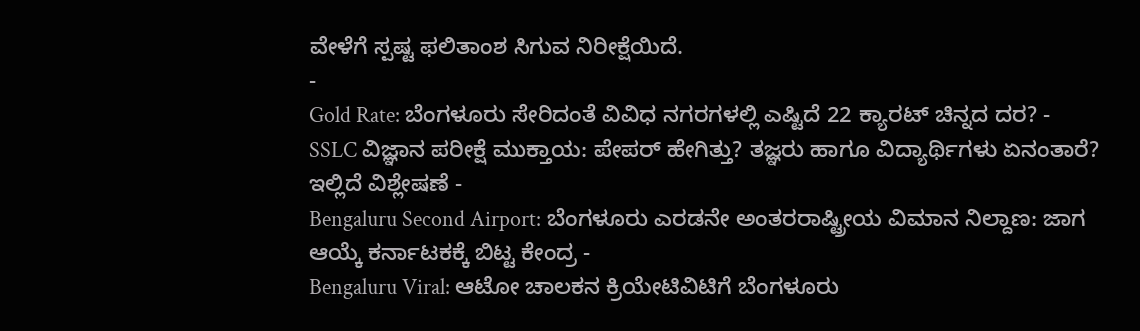ವೇಳೆಗೆ ಸ್ಪಷ್ಟ ಫಲಿತಾಂಶ ಸಿಗುವ ನಿರೀಕ್ಷೆಯಿದೆ.
-
Gold Rate: ಬೆಂಗಳೂರು ಸೇರಿದಂತೆ ವಿವಿಧ ನಗರಗಳಲ್ಲಿ ಎಷ್ಟಿದೆ 22 ಕ್ಯಾರಟ್ ಚಿನ್ನದ ದರ? -
SSLC ವಿಜ್ಞಾನ ಪರೀಕ್ಷೆ ಮುಕ್ತಾಯ: ಪೇಪರ್ ಹೇಗಿತ್ತು? ತಜ್ಞರು ಹಾಗೂ ವಿದ್ಯಾರ್ಥಿಗಳು ಏನಂತಾರೆ? ಇಲ್ಲಿದೆ ವಿಶ್ಲೇಷಣೆ -
Bengaluru Second Airport: ಬೆಂಗಳೂರು ಎರಡನೇ ಅಂತರರಾಷ್ಟ್ರೀಯ ವಿಮಾನ ನಿಲ್ದಾಣ: ಜಾಗ ಆಯ್ಕೆ ಕರ್ನಾಟಕಕ್ಕೆ ಬಿಟ್ಟ ಕೇಂದ್ರ -
Bengaluru Viral: ಆಟೋ ಚಾಲಕನ ಕ್ರಿಯೇಟಿವಿಟಿಗೆ ಬೆಂಗಳೂರು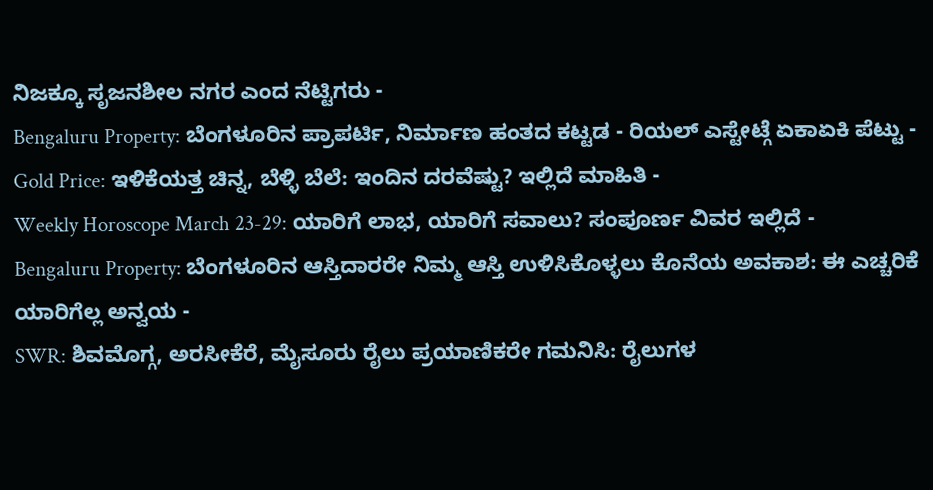ನಿಜಕ್ಕೂ ಸೃಜನಶೀಲ ನಗರ ಎಂದ ನೆಟ್ಟಿಗರು -
Bengaluru Property: ಬೆಂಗಳೂರಿನ ಪ್ರಾಪರ್ಟಿ, ನಿರ್ಮಾಣ ಹಂತದ ಕಟ್ಟಡ - ರಿಯಲ್ ಎಸ್ಟೇಟ್ಗೆ ಏಕಾಏಕಿ ಪೆಟ್ಟು -
Gold Price: ಇಳಿಕೆಯತ್ತ ಚಿನ್ನ, ಬೆಳ್ಳಿ ಬೆಲೆ: ಇಂದಿನ ದರವೆಷ್ಟು? ಇಲ್ಲಿದೆ ಮಾಹಿತಿ -
Weekly Horoscope March 23-29: ಯಾರಿಗೆ ಲಾಭ, ಯಾರಿಗೆ ಸವಾಲು? ಸಂಪೂರ್ಣ ವಿವರ ಇಲ್ಲಿದೆ -
Bengaluru Property: ಬೆಂಗಳೂರಿನ ಆಸ್ತಿದಾರರೇ ನಿಮ್ಮ ಆಸ್ತಿ ಉಳಿಸಿಕೊಳ್ಳಲು ಕೊನೆಯ ಅವಕಾಶ: ಈ ಎಚ್ಚರಿಕೆ ಯಾರಿಗೆಲ್ಲ ಅನ್ವಯ -
SWR: ಶಿವಮೊಗ್ಗ, ಅರಸೀಕೆರೆ, ಮೈಸೂರು ರೈಲು ಪ್ರಯಾಣಿಕರೇ ಗಮನಿಸಿ: ರೈಲುಗಳ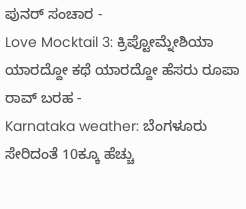ಪುನರ್ ಸಂಚಾರ -
Love Mocktail 3: ಕ್ರಿಪ್ಟೋಮ್ನೇಶಿಯಾ ಯಾರದ್ದೋ ಕಥೆ ಯಾರದ್ದೋ ಹೆಸರು ರೂಪಾ ರಾವ್ ಬರಹ -
Karnataka weather: ಬೆಂಗಳೂರು ಸೇರಿದಂತೆ 10ಕ್ಕೂ ಹೆಚ್ಚು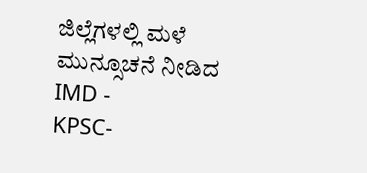ಜಿಲ್ಲೆಗಳಲ್ಲಿ ಮಳೆ ಮುನ್ಸೂಚನೆ ನೀಡಿದ IMD -
KPSC-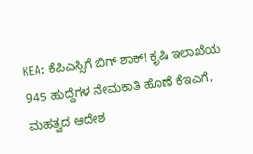KEA: ಕೆಪಿಎಸ್ಸಿಗೆ ಬಿಗ್ ಶಾಕ್! ಕೃಷಿ ಇಲಾಖೆಯ 945 ಹುದ್ದೆಗಳ ನೇಮಕಾತಿ ಹೊಣೆ ಕೆಇಎಗೆ, ಮಹತ್ವದ ಆದೇಶ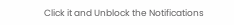Click it and Unblock the Notifications